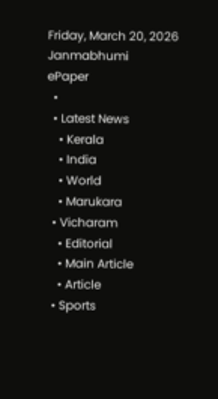Friday, March 20, 2026
Janmabhumi
ePaper
  •
  • Latest News
    • Kerala
    • India
    • World
    • Marukara
  • Vicharam
    • Editorial
    • Main Article
    • Article
  • Sports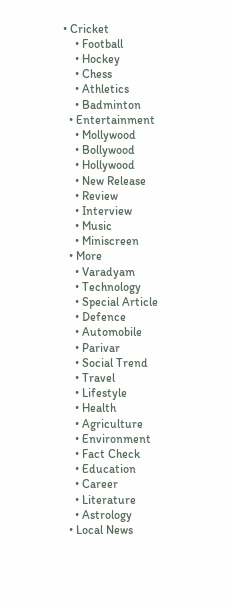• Cricket
    • Football
    • Hockey
    • Chess
    • Athletics
    • Badminton
  • Entertainment
    • Mollywood
    • Bollywood
    • Hollywood
    • New Release
    • Review
    • Interview
    • Music
    • Miniscreen
  • More
    • Varadyam
    • Technology
    • Special Article
    • Defence
    • Automobile
    • Parivar
    • Social Trend
    • Travel
    • Lifestyle
    • Health
    • Agriculture
    • Environment
    • Fact Check
    • Education
    • Career
    • Literature
    • Astrology
  • Local News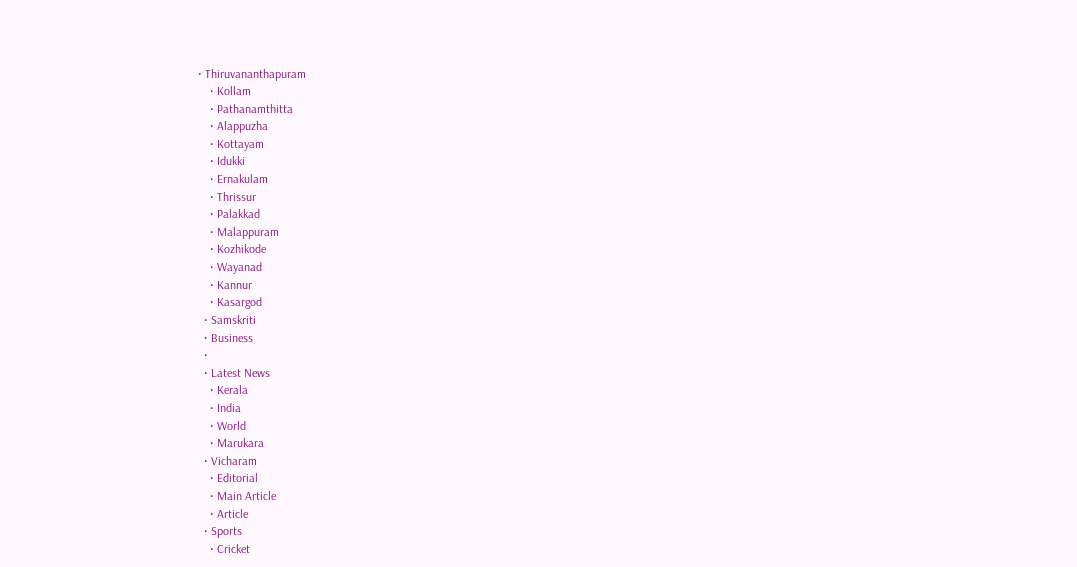• Thiruvananthapuram
    • Kollam
    • Pathanamthitta
    • Alappuzha
    • Kottayam
    • Idukki
    • Ernakulam
    • Thrissur
    • Palakkad
    • Malappuram
    • Kozhikode
    • Wayanad
    • Kannur
    • Kasargod
  • Samskriti
  • Business
  •
  • Latest News
    • Kerala
    • India
    • World
    • Marukara
  • Vicharam
    • Editorial
    • Main Article
    • Article
  • Sports
    • Cricket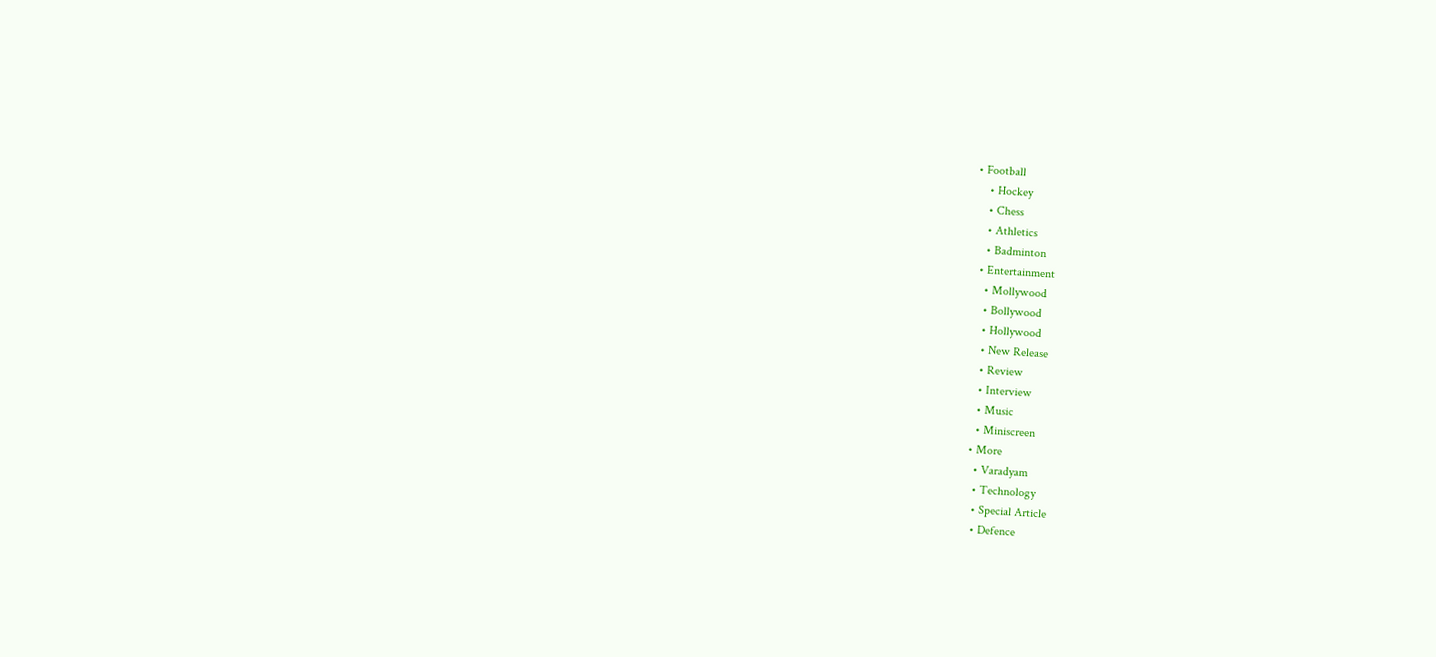• Football
    • Hockey
    • Chess
    • Athletics
    • Badminton
  • Entertainment
    • Mollywood
    • Bollywood
    • Hollywood
    • New Release
    • Review
    • Interview
    • Music
    • Miniscreen
  • More
    • Varadyam
    • Technology
    • Special Article
    • Defence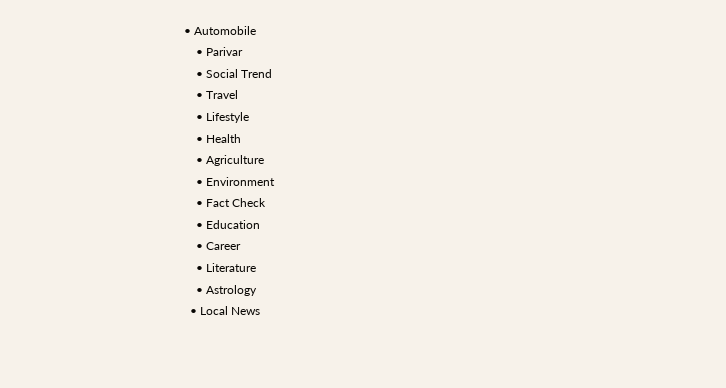• Automobile
    • Parivar
    • Social Trend
    • Travel
    • Lifestyle
    • Health
    • Agriculture
    • Environment
    • Fact Check
    • Education
    • Career
    • Literature
    • Astrology
  • Local News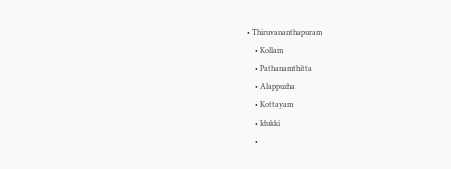• Thiruvananthapuram
    • Kollam
    • Pathanamthitta
    • Alappuzha
    • Kottayam
    • Idukki
    •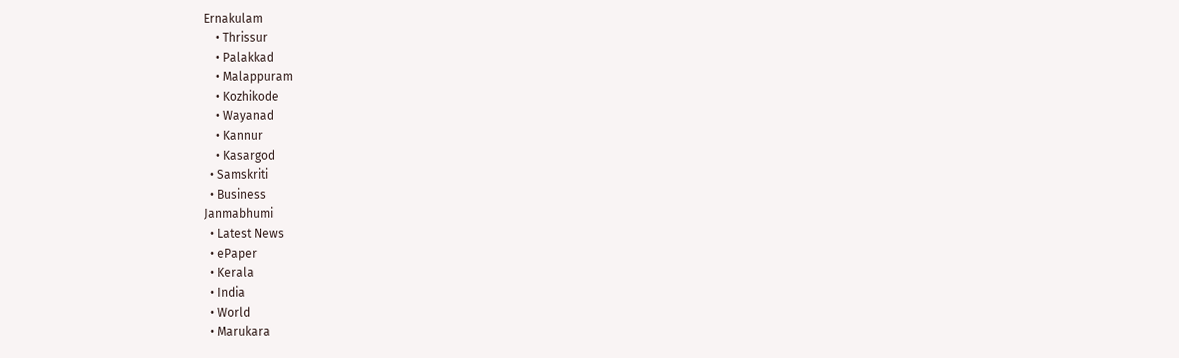Ernakulam
    • Thrissur
    • Palakkad
    • Malappuram
    • Kozhikode
    • Wayanad
    • Kannur
    • Kasargod
  • Samskriti
  • Business
Janmabhumi
  • Latest News
  • ePaper
  • Kerala
  • India
  • World
  • Marukara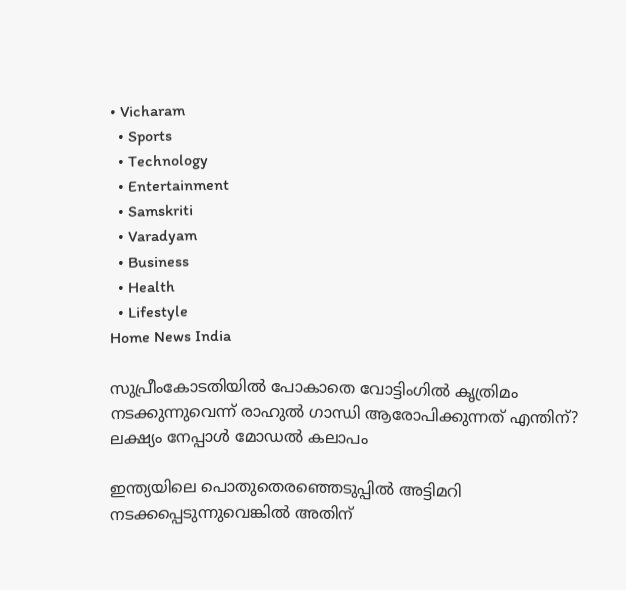• Vicharam
  • Sports
  • Technology
  • Entertainment
  • Samskriti
  • Varadyam
  • Business
  • Health
  • Lifestyle
Home News India

സുപ്രീംകോടതിയില്‍ പോകാതെ വോട്ടിംഗില്‍ കൃത്രിമം നടക്കുന്നുവെന്ന് രാഹുല്‍ ഗാന്ധി ആരോപിക്കുന്നത് എന്തിന്? ലക്ഷ്യം നേപ്പാള്‍ മോഡല്‍ കലാപം

ഇന്ത്യയിലെ പൊതുതെരഞ്ഞെടുപ്പില്‍ അട്ടിമറി നടക്കപ്പെടുന്നുവെങ്കില്‍ അതിന്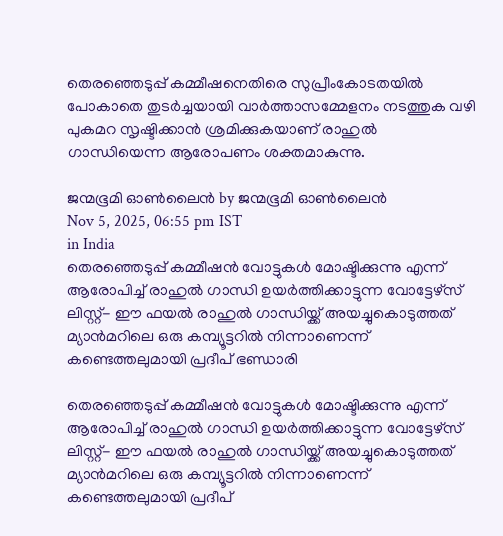തെര‌ഞ്ഞെടുപ്പ് കമ്മീഷനെതിരെ സുപ്രീംകോടതയില്‍ പോകാതെ തുടര്‍ച്ചയായി വാര്‍ത്താസമ്മേളനം നടത്തുക വഴി പുകമറ സൃഷ്ടിക്കാന്‍ ശ്രമിക്കുകയാണ് രാഹുല്‍ ഗാന്ധിയെന്ന ആരോപണം ശക്തമാകുന്നു.

ജന്മഭൂമി ഓണ്‍ലൈന്‍ by ജന്മഭൂമി ഓണ്‍ലൈന്‍
Nov 5, 2025, 06:55 pm IST
in India
തെരഞ്ഞെടുപ്പ് കമ്മീഷന്‍ വോട്ടുകള്‍ മോഷ്ടിക്കുന്നു എന്ന് ആരോപിച്ച് രാഹുല്‍ ഗാന്ധി ഉയര്‍ത്തിക്കാട്ടുന്ന വോട്ടേഴ്സ് ലിസ്റ്റ്- ഈ ഫയല്‍ രാഹുല്‍ ഗാന്ധിയ്ക്ക് അയച്ചുകൊടുത്തത് മ്യാന്‍മറിലെ ഒരു കമ്പ്യൂട്ടറില്‍ നിന്നാണെന്ന് കണ്ടെത്തലുമായി പ്രദീപ് ഭണ്ഡാരി

തെരഞ്ഞെടുപ്പ് കമ്മീഷന്‍ വോട്ടുകള്‍ മോഷ്ടിക്കുന്നു എന്ന് ആരോപിച്ച് രാഹുല്‍ ഗാന്ധി ഉയര്‍ത്തിക്കാട്ടുന്ന വോട്ടേഴ്സ് ലിസ്റ്റ്- ഈ ഫയല്‍ രാഹുല്‍ ഗാന്ധിയ്ക്ക് അയച്ചുകൊടുത്തത് മ്യാന്‍മറിലെ ഒരു കമ്പ്യൂട്ടറില്‍ നിന്നാണെന്ന് കണ്ടെത്തലുമായി പ്രദീപ്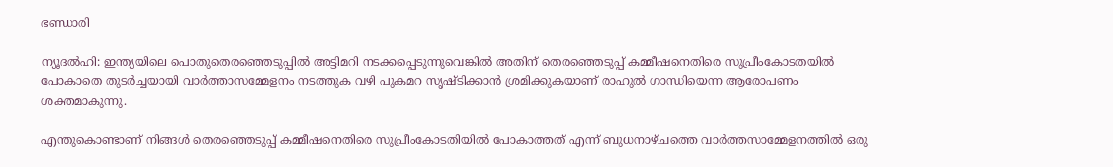ഭണ്ഡാരി

ന്യൂദല്‍ഹി: ഇന്ത്യയിലെ പൊതുതെരഞ്ഞെടുപ്പില്‍ അട്ടിമറി നടക്കപ്പെടുന്നുവെങ്കില്‍ അതിന് തെര‌ഞ്ഞെടുപ്പ് കമ്മീഷനെതിരെ സുപ്രീംകോടതയില്‍ പോകാതെ തുടര്‍ച്ചയായി വാര്‍ത്താസമ്മേളനം നടത്തുക വഴി പുകമറ സൃഷ്ടിക്കാന്‍ ശ്രമിക്കുകയാണ് രാഹുല്‍ ഗാന്ധിയെന്ന ആരോപണം ശക്തമാകുന്നു.

എന്തുകൊണ്ടാണ് നിങ്ങള്‍ തെരഞ്ഞെടുപ്പ് കമ്മീഷനെതിരെ സുപ്രീംകോടതിയില്‍ പോകാത്തത് എന്ന് ബുധനാഴ്ചത്തെ വാര്‍ത്തസാമ്മേളനത്തില്‍ ഒരു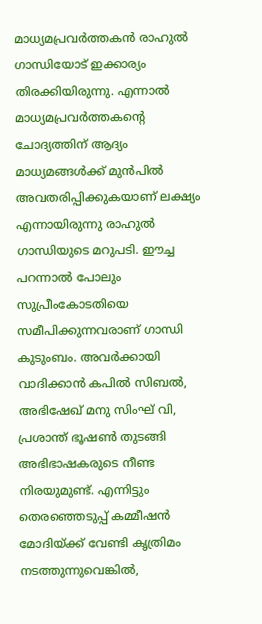മാധ്യമപ്രവര്‍ത്തകന്‍ രാഹുല്‍ ഗാന്ധിയോട് ഇക്കാര്യം തിരക്കിയിരുന്നു. എന്നാല്‍ മാധ്യമപ്രവര്‍ത്തകന്റെ ചോദ്യത്തിന് ആദ്യം മാധ്യമങ്ങള്‍ക്ക് മുന്‍പില്‍ അവതരിപ്പിക്കുകയാണ് ലക്ഷ്യം എന്നായിരുന്നു രാഹുല്‍ ഗാന്ധിയുടെ മറുപടി. ഈച്ച പറന്നാല്‍ പോലും സുപ്രീംകോടതിയെ സമീപിക്കുന്നവരാണ് ഗാന്ധി കുടുംബം. അവര്‍ക്കായി വാദിക്കാന്‍ കപില്‍ സിബല്‍, അഭിഷേഖ് മനു സിംഘ് വി, പ്രശാന്ത് ഭൂഷണ്‍ തുടങ്ങി അഭിഭാഷകരുടെ നീണ്ട നിരയുമുണ്ട്. എന്നിട്ടും തെരഞ്ഞെടുപ്പ് കമ്മീഷന്‍ മോദിയ്‌ക്ക് വേണ്ടി കൃത്രിമം നടത്തുന്നുവെങ്കില്‍,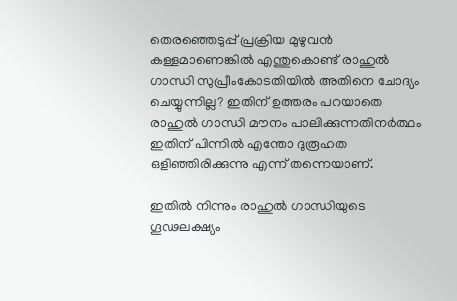തെരഞ്ഞെടുപ്പ് പ്രക്രിയ മുഴുവന്‍ കള്ളമാണെങ്കില്‍ എന്തുകൊണ്ട് രാഹുല്‍ ഗാന്ധി സുപ്രീംകോടതിയില്‍ അതിനെ ചോദ്യം ചെയ്യുന്നില്ല? ഇതിന് ഉത്തരം പറയാതെ രാഹുല്‍ ഗാന്ധി മൗനം പാലിക്കുന്നതിനര്‍ത്ഥം ഇതിന് പിന്നില്‍ എന്തോ ദുരൂഹത ഒളിഞ്ഞിരിക്കുന്നു എന്ന് തന്നെയാണ്.

ഇതില്‍ നിന്നും രാഹുല്‍ ഗാന്ധിയുടെ ഗൂഢലക്ഷ്യം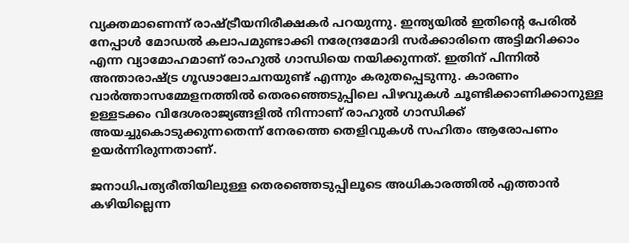വ്യക്തമാണെന്ന് രാഷ്‌ട്രീയനിരീക്ഷകര്‍ പറയുന്നു. ഇന്ത്യയില്‍ ഇതിന്റെ പേരില്‍ നേപ്പാള്‍ മോഡല്‍ കലാപമുണ്ടാക്കി നരേന്ദ്രമോദി സര്‍ക്കാരിനെ അട്ടിമറിക്കാം എന്ന വ്യാമോഹമാണ് രാഹുല്‍ ഗാന്ധിയെ നയിക്കുന്നത്. ഇതിന് പിന്നില്‍ അന്താരാഷ്‌ട്ര ഗൂഢാലോചനയുണ്ട് എന്നും കരുതപ്പെടുന്നു. കാരണം വാര്‍ത്താസമ്മേളനത്തില്‍ തെരഞ്ഞെടുപ്പിലെ പിഴവുകള്‍ ചൂണ്ടിക്കാണിക്കാനുള്ള ഉള്ളടക്കം വിദേശരാജ്യങ്ങളില്‍ നിന്നാണ് രാഹുല്‍ ഗാന്ധിക്ക് അയച്ചുകൊടുക്കുന്നതെന്ന് നേരത്തെ തെളിവുകള്‍ സഹിതം ആരോപണം ഉയര്‍ന്നിരുന്നതാണ്.

ജനാധിപത്യരീതിയിലുള്ള തെരഞ്ഞെടുപ്പിലൂടെ അധികാരത്തില്‍ എത്താന്‍ കഴിയില്ലെന്ന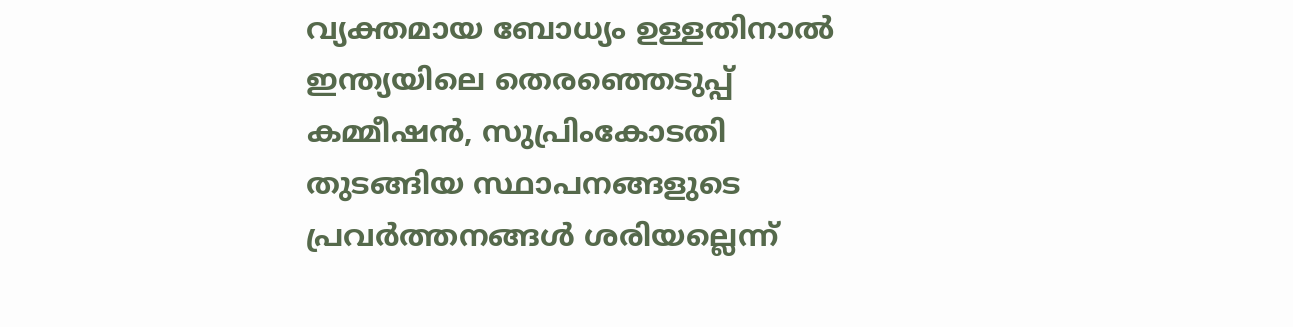വ്യക്തമായ ബോധ്യം ഉള്ളതിനാല്‍ ഇന്ത്യയിലെ തെരഞ്ഞെടുപ്പ് കമ്മീഷന്‍, സുപ്രിംകോടതി തുടങ്ങിയ സ്ഥാപനങ്ങളുടെ പ്രവര്‍ത്തനങ്ങള്‍ ശരിയല്ലെന്ന്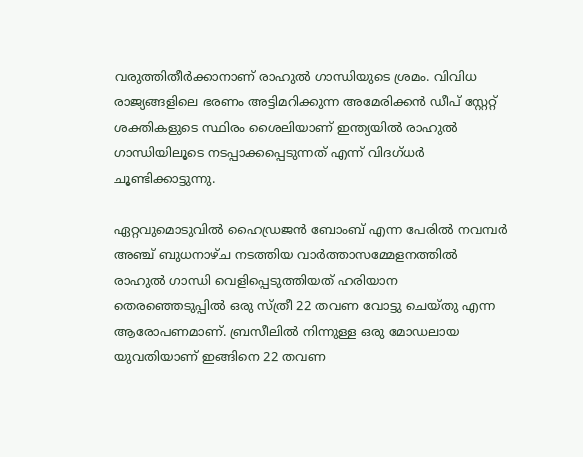വരുത്തിതീര്‍ക്കാനാണ് രാഹുല്‍ ഗാന്ധിയുടെ ശ്രമം. വിവിധ രാജ്യങ്ങളിലെ ഭരണം അട്ടിമറിക്കുന്ന അമേരിക്കന്‍ ഡീപ് സ്റ്റേറ്റ് ശക്തികളുടെ സ്ഥിരം ശൈലിയാണ് ഇന്ത്യയില്‍ രാഹുല്‍ ഗാന്ധിയിലൂടെ നടപ്പാക്കപ്പെടുന്നത് എന്ന് വിദഗ്ധര്‍ ചൂണ്ടിക്കാട്ടുന്നു.

ഏറ്റവുമൊടുവില്‍ ഹൈഡ്രജന്‍ ബോംബ് എന്ന പേരില്‍ നവമ്പര്‍ അഞ്ച് ബുധനാഴ്ച നടത്തിയ വാര്‍ത്താസമ്മേളനത്തില്‍ രാഹുല്‍ ഗാന്ധി വെളിപ്പെടുത്തിയത് ഹരിയാന തെരഞ്ഞെടുപ്പില്‍ ഒരു സ്ത്രീ 22 തവണ വോട്ടു ചെയ്തു എന്ന ആരോപണമാണ്. ബ്രസീലില്‍ നിന്നുള്ള ഒരു മോഡലായ യുവതിയാണ് ഇങ്ങിനെ 22 തവണ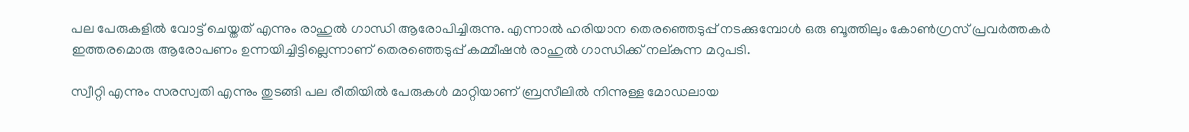പല പേരുകളില്‍ വോട്ട് ചെയ്തത് എന്നും രാഹുല്‍ ഗാന്ധി ആരോപിച്ചിരുന്നു. എന്നാല്‍ ഹരിയാന തെരഞ്ഞെടുപ്പ് നടക്കുമ്പോള്‍ ഒരു ബൂത്തിലും കോണ്‍ഗ്രസ് പ്രവര്‍ത്തകര്‍ ഇത്തരമൊരു ആരോപണം ഉന്നയിച്ചിട്ടില്ലെന്നാണ് തെരഞ്ഞെടുപ്പ് കമ്മീഷന്‍ രാഹുല്‍ ഗാന്ധിക്ക് നല‍്കുന്ന മറുപടി.

സ്വീറ്റി എന്നും സരസ്വതി എന്നും തുടങ്ങി പല രീതിയില്‍ പേരുകള്‍ മാറ്റിയാണ് ബ്രസീലില്‍ നിന്നുള്ള മോഡലായ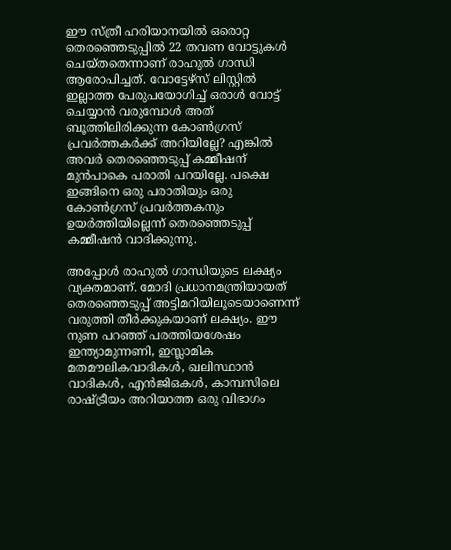ഈ സ്ത്രീ ഹരിയാനയില്‍ ഒരൊറ്റ തെരഞ്ഞെടുപ്പില്‍ 22 തവണ വോട്ടുകള്‍ ചെയ്തതെന്നാണ് രാഹുല്‍ ഗാന്ധി ആരോപിച്ചത്. വോട്ടേഴ്സ് ലിസ്റ്റില്‍ ഇല്ലാത്ത പേരുപയോഗിച്ച് ഒരാള്‍ വോട്ട് ചെയ്യാന്‍ വരുമ്പോള്‍ അത് ബൂത്തിലിരിക്കുന്ന കോണ്‍ഗ്രസ് പ്രവര്‍ത്തകര്‍ക്ക് അറിയില്ലേ? എങ്കില്‍ അവര്‍ തെരഞ്ഞെടുപ്പ് കമ്മീഷന് മുന്‍പാകെ പരാതി പറയില്ലേ. പക്ഷെ ഇങ്ങിനെ ഒരു പരാതിയും ഒരു കോണ്‍ഗ്രസ് പ്രവര്‍ത്തകനും ഉയര്‍ത്തിയില്ലെന്ന് തെരഞ്ഞെടുപ്പ് കമ്മീഷന്‍ വാദിക്കുന്നു.

അപ്പോള്‍ രാഹുല്‍ ഗാന്ധിയുടെ ലക്ഷ്യം വ്യക്തമാണ്. മോദി പ്രധാനമന്ത്രിയായത് തെരഞ്ഞെടുപ്പ് അട്ടിമറിയിലൂടെയാണെന്ന് വരുത്തി തീര്‍ക്കുകയാണ് ലക്ഷ്യം. ഈ നുണ പറഞ്ഞ് പരത്തിയശേഷം ഇന്ത്യാമുന്നണി, ഇസ്ലാമിക മതമൗലികവാദികള്‍, ഖലിസ്ഥാന്‍ വാദികള്‍, എന്‍ജിഒകള്‍, കാമ്പസിലെ രാഷ്‌ട്രീയം അറിയാത്ത ഒരു വിഭാഗം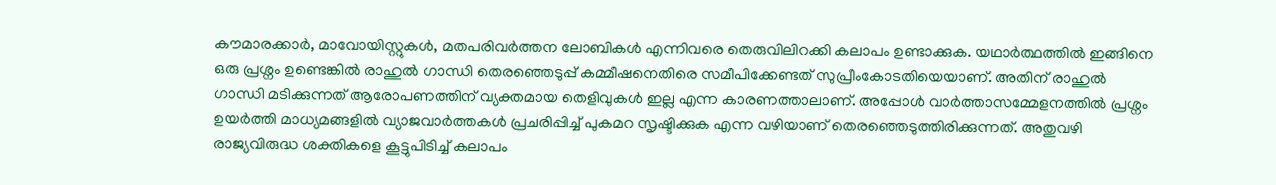കൗമാരക്കാര്‍, മാവോയിസ്റ്റുകള്‍, മതപരിവര്‍ത്തന ലോബികള്‍ എന്നിവരെ തെരുവിലിറക്കി കലാപം ഉണ്ടാക്കുക. യഥാര്‍ത്ഥത്തില്‍ ഇങ്ങിനെ ഒരു പ്രശ്നം ഉണ്ടെങ്കില്‍ രാഹുല്‍ ഗാന്ധി തെരഞ്ഞെടുപ്പ് കമ്മീഷനെതിരെ സമീപിക്കേണ്ടത് സുപ്രീംകോടതിയെയാണ്. അതിന് രാഹുല്‍ ഗാന്ധി മടിക്കുന്നത് ആരോപണത്തിന് വ്യക്തമായ തെളിവുകള്‍ ഇല്ല എന്ന കാരണത്താലാണ്. അപ്പോള്‍ വാര്‍ത്താസമ്മേളനത്തില്‍ പ്രശ്നം ഉയര്‍ത്തി മാധ്യമങ്ങളില്‍ വ്യാജവാര്‍ത്തകള്‍ പ്രചരിപ്പിച്ച് പുകമറ സൃഷ്ടിക്കുക എന്ന വഴിയാണ് തെരഞ്ഞെടുത്തിരിക്കുന്നത്. അതുവഴി രാജ്യവിരുദ്ധ ശക്തികളെ കൂട്ടുപിടിച്ച് കലാപം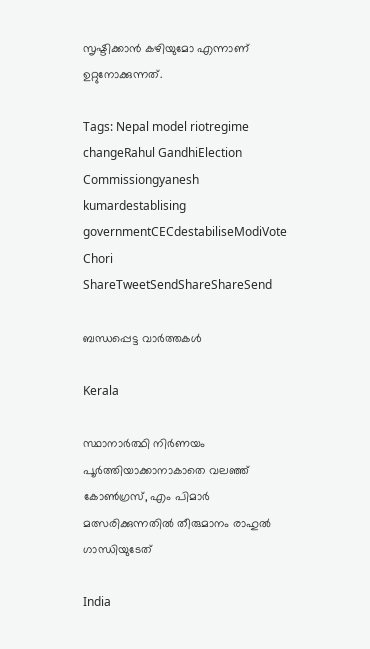സൃഷ്ടിക്കാന്‍ കഴിയുമോ എന്നാണ് ഉറ്റുനോക്കുന്നത്.

Tags: Nepal model riotregime changeRahul GandhiElection Commissiongyanesh kumardestablising governmentCECdestabiliseModiVote Chori
ShareTweetSendShareShareSend

ബന്ധപ്പെട്ട വാര്‍ത്തകള്‍

Kerala

സ്ഥാനാര്‍ത്ഥി നിര്‍ണയം പൂര്‍ത്തിയാക്കാനാകാതെ വലഞ്ഞ് കോണ്‍ഗ്രസ്, എം പിമാര്‍ മത്സരിക്കുന്നതില്‍ തീരുമാനം രാഹുല്‍ ഗാന്ധിയുടേത്

India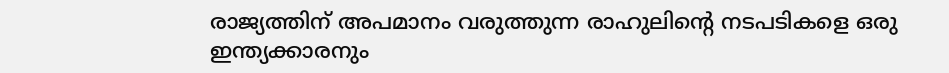രാജ്യത്തിന് അപമാനം വരുത്തുന്ന രാഹുലിന്റെ നടപടികളെ ഒരു ഇന്ത്യക്കാരനും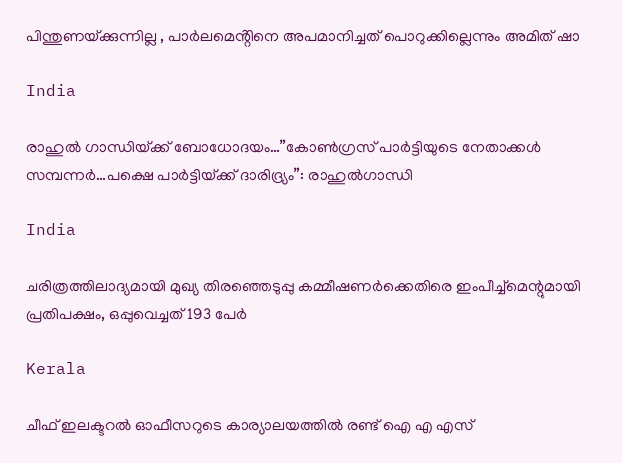പിന്തുണയ്‌ക്കുന്നില്ല , പാർലമെൻ്റിനെ അപമാനിച്ചത് പൊറുക്കില്ലെന്നും അമിത് ഷാ

India

രാഹുല്‍ ഗാന്ധിയ്‌ക്ക് ബോധോദയം…”കോണ്‍ഗ്രസ് പാര്‍ട്ടിയുടെ നേതാക്കള്‍ സമ്പന്നര്‍…പക്ഷെ പാര്‍ട്ടിയ്‌ക്ക് ദാരിദ്ര്യം”: രാഹുല്‍ഗാന്ധി

India

ചരിത്രത്തിലാദ്യമായി മുഖ്യ തിരഞ്ഞെടുപ്പു കമ്മീഷണർക്കെതിരെ ഇംപീച്ച്മെന്റുമായി പ്രതിപക്ഷം, ഒപ്പുവെച്ചത് 193 പേർ

Kerala

ചീഫ് ഇലക്ടറല്‍ ഓഫീസറുടെ കാര്യാലയത്തില്‍ രണ്ട് ഐ എ എസ്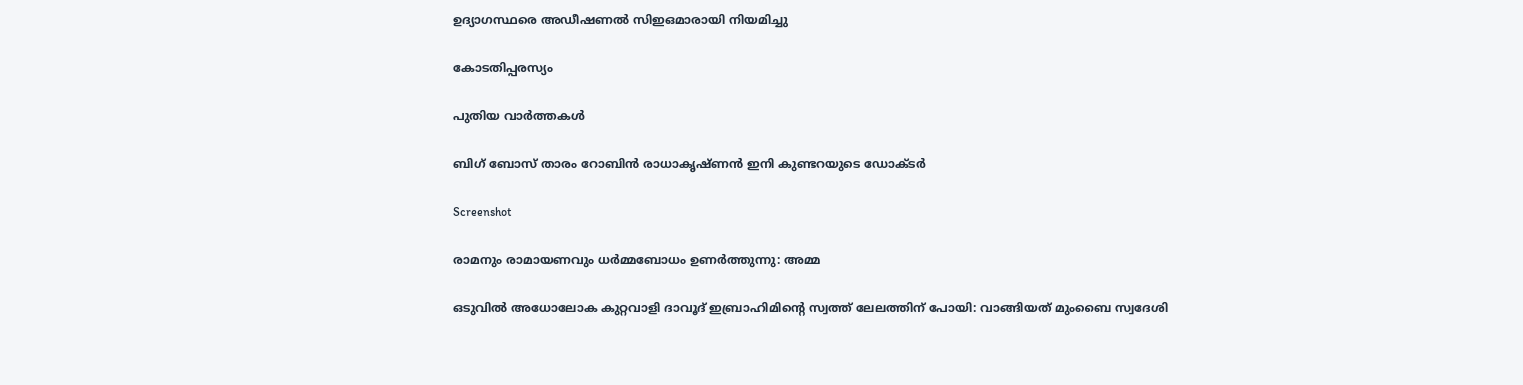ഉദ്യാഗസ്ഥരെ അഡീഷണല്‍ സിഇഒമാരായി നിയമിച്ചു

കോടതിപ്പരസ്യം

പുതിയ വാര്‍ത്തകള്‍

ബിഗ് ബോസ് താരം റോബിന്‍ രാധാകൃഷ്ണൻ ഇനി കുണ്ടറയുടെ ഡോക്ടര്‍

Screenshot

രാമനും രാമായണവും ധർമ്മബോധം ഉണർത്തുന്നു: അമ്മ

ഒടുവിൽ അധോലോക കുറ്റവാളി ദാവൂദ് ഇബ്രാഹിമിന്റെ സ്വത്ത് ലേലത്തിന് പോയി: വാങ്ങിയത് മുംബൈ സ്വദേശി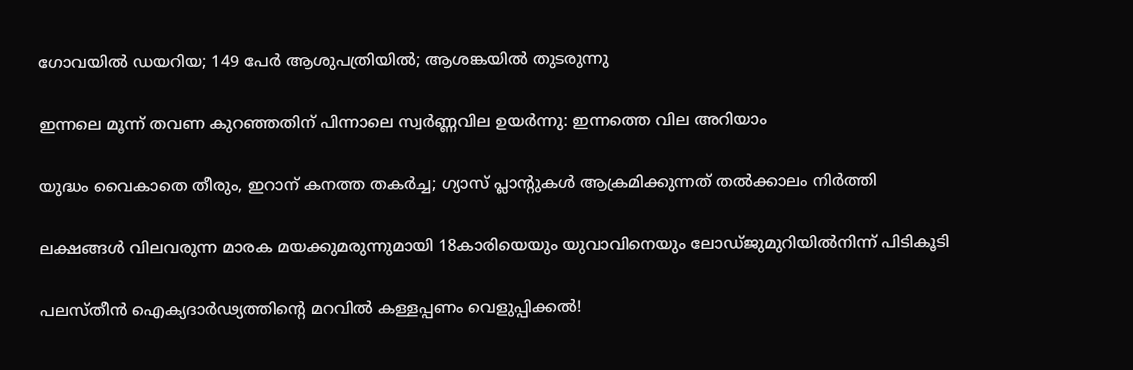ഗോവയിൽ ഡയറിയ; 149 പേർ ആശുപത്രിയിൽ; ആശങ്കയിൽ തുടരുന്നു

ഇന്നലെ മൂന്ന് തവണ കുറഞ്ഞതിന് പിന്നാലെ സ്വർണ്ണവില ഉയർന്നു: ഇന്നത്തെ വില അറിയാം

യുദ്ധം വൈകാതെ തീരും, ഇറാന് കനത്ത തകർച്ച; ഗ്യാസ് പ്ലാന്റുകൾ ആക്രമിക്കുന്നത് തൽക്കാലം നിർത്തി

ലക്ഷങ്ങൾ വിലവരുന്ന മാരക മയക്കുമരുന്നുമായി 18കാരിയെയും യുവാവിനെയും ലോഡ്ജുമുറിയിൽനിന്ന് പിടികൂടി

പലസ്തീൻ ഐക്യദാർഢ്യത്തിന്റെ മറവിൽ കള്ളപ്പണം വെളുപ്പിക്കൽ!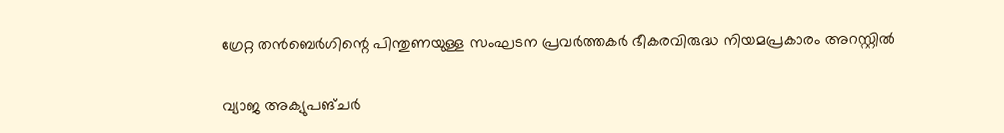ഗ്രേറ്റ തന്‍ബെര്‍ഗിന്റെ പിന്തുണയുള്ള സംഘടന പ്രവർത്തകർ ഭീകരവിരുദ്ധ നിയമപ്രകാരം അറസ്റ്റിൽ

വ്യാജ അക്യുപങ്ചർ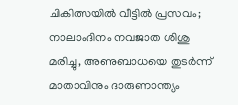ചികിത്സയിൽ വീട്ടിൽ പ്രസവം; നാലാംദിനം നവജാത ശിശു മരിച്ചു, അണുബാധയെ തുടർന്ന് മാതാവിനും ദാരുണാന്ത്യം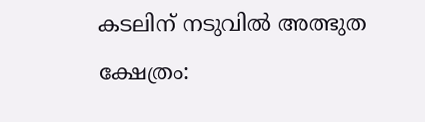കടലിന് നടുവില്‍ അത്ഭുത ക്ഷേത്രം: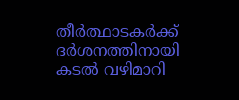തീര്‍ത്ഥാടകര്‍ക്ക് ദര്‍ശനത്തിനായി കടല്‍ വഴിമാറി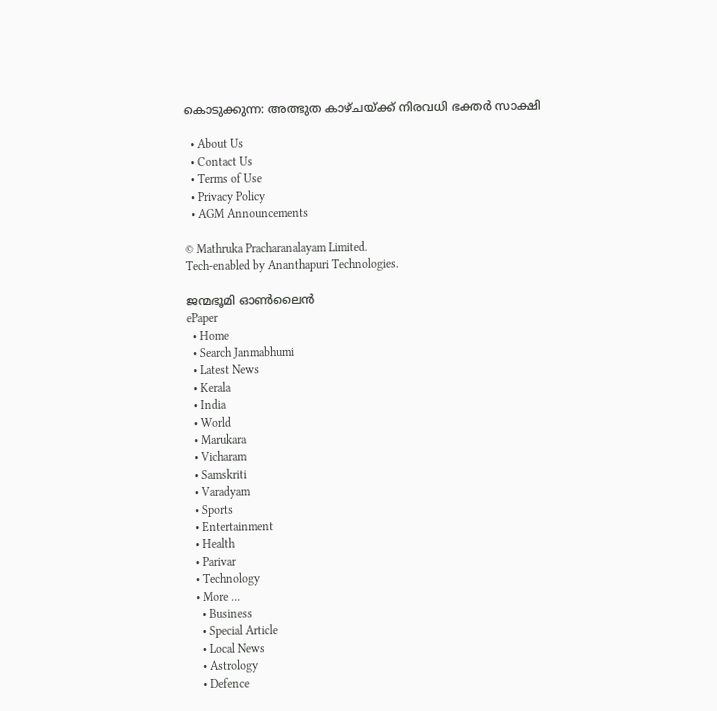കൊടുക്കുന്ന: അത്ഭുത കാഴ്ചയ്‌ക്ക് നിരവധി ഭക്തര്‍ സാക്ഷി

  • About Us
  • Contact Us
  • Terms of Use
  • Privacy Policy
  • AGM Announcements

© Mathruka Pracharanalayam Limited.
Tech-enabled by Ananthapuri Technologies.

ജന്മഭൂമി ഓണ്‍ലൈന്‍
ePaper
  • Home
  • Search Janmabhumi
  • Latest News
  • Kerala
  • India
  • World
  • Marukara
  • Vicharam
  • Samskriti
  • Varadyam
  • Sports
  • Entertainment
  • Health
  • Parivar
  • Technology
  • More …
    • Business
    • Special Article
    • Local News
    • Astrology
    • Defence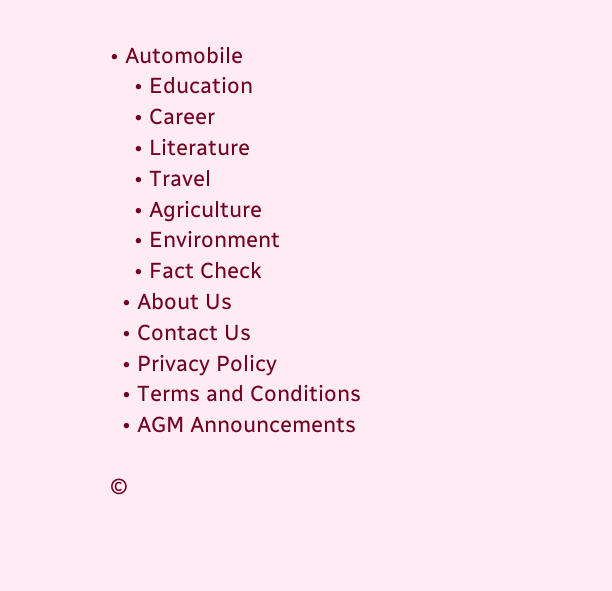• Automobile
    • Education
    • Career
    • Literature
    • Travel
    • Agriculture
    • Environment
    • Fact Check
  • About Us
  • Contact Us
  • Privacy Policy
  • Terms and Conditions
  • AGM Announcements

©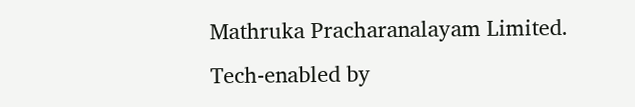Mathruka Pracharanalayam Limited.
Tech-enabled by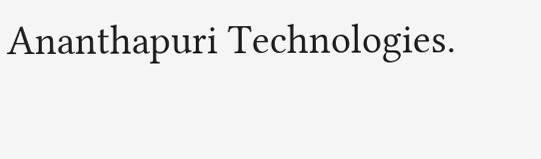Ananthapuri Technologies.